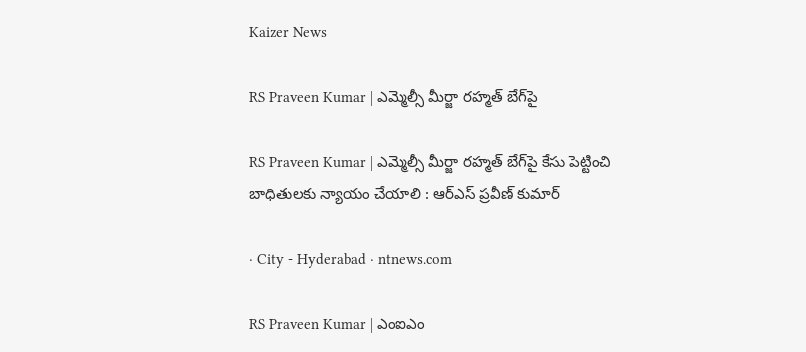Kaizer News

RS Praveen Kumar | ఎమ్మెల్సీ మీర్జా రహ్మత్ బేగ్‌పై

RS Praveen Kumar | ఎమ్మెల్సీ మీర్జా రహ్మత్ బేగ్‌పై కేసు పెట్టించి బాధితులకు న్యాయం చేయాలి : ఆర్‌ఎస్‌ ప్రవీణ్‌ కుమార్‌

· City - Hyderabad · ntnews.com

RS Praveen Kumar | ఎంఐఎం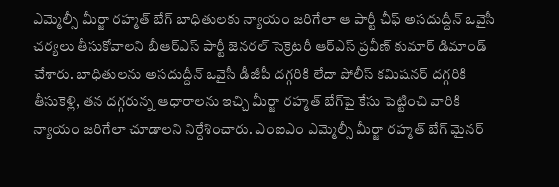ఎమ్మెల్సీ మీర్జా రహ్మత్ బేగ్ బాధితులకు న్యాయం జరిగేలా ఆ పార్టీ చీఫ్‌ అసదుద్దీన్ ఒవైసీ చర్యలు తీసుకోవాలని బీఆర్ఎస్ పార్టీ జెనరల్ సెక్రెటరీ ఆర్ఎస్ ప్రవీణ్ కుమార్ డిమాండ్ చేశారు. బాధితులను అసదుద్దీన్ ఒవైసీ డీజీపీ దగ్గరికి లేదా పోలీస్ కమిషనర్‌ దగ్గరికి తీసుకెళ్లి, తన దగ్గరున్న ఆధారాలను ఇచ్చి మీర్జా రహ్మత్ బేగ్‌పై కేసు పెట్టించి వారికి న్యాయం జరిగేలా చూడాలని నిర్దేశించారు. ఎంఐఎం ఎమ్మెల్సీ మీర్జా రహ్మత్‌ బేగ్‌ మైనర్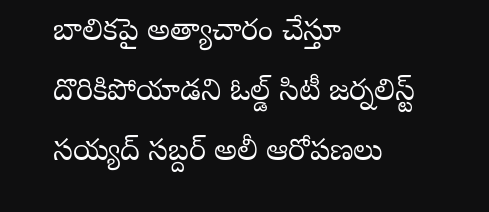బాలికపై అత్యాచారం చేస్తూ దొరికిపోయాడని ఓల్డ్ సిటీ జర్నలిస్ట్ సయ్యద్ సబ్దర్ అలీ ఆరోపణలు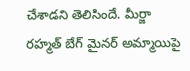చేశాడని తెలిసిందే. మీర్జా రహ్మత్ బేగ్ మైనర్ అమ్మాయిపై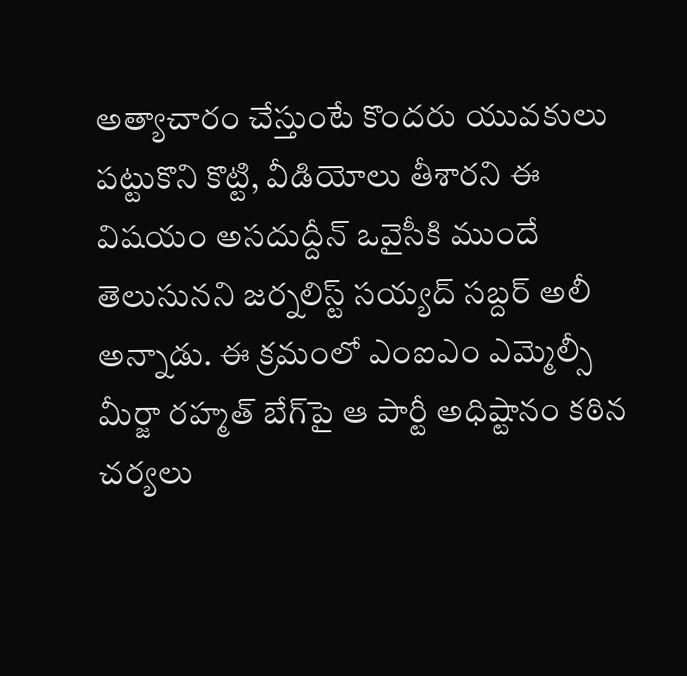అత్యాచారం చేస్తుంటే కొందరు యువకులు పట్టుకొని కొట్టి, వీడియోలు తీశారని ఈ విషయం అసదుద్దీన్ ఒవైసీకి ముందే తెలుసునని జర్నలిస్ట్ సయ్యద్ సబ్దర్ అలీ అన్నాడు. ఈ క్రమంలో ఎంఐఎం ఎమ్మెల్సీ మీర్జా రహ్మత్‌ బేగ్‌పై ఆ పార్టీ అధిష్టానం కఠిన చర్యలు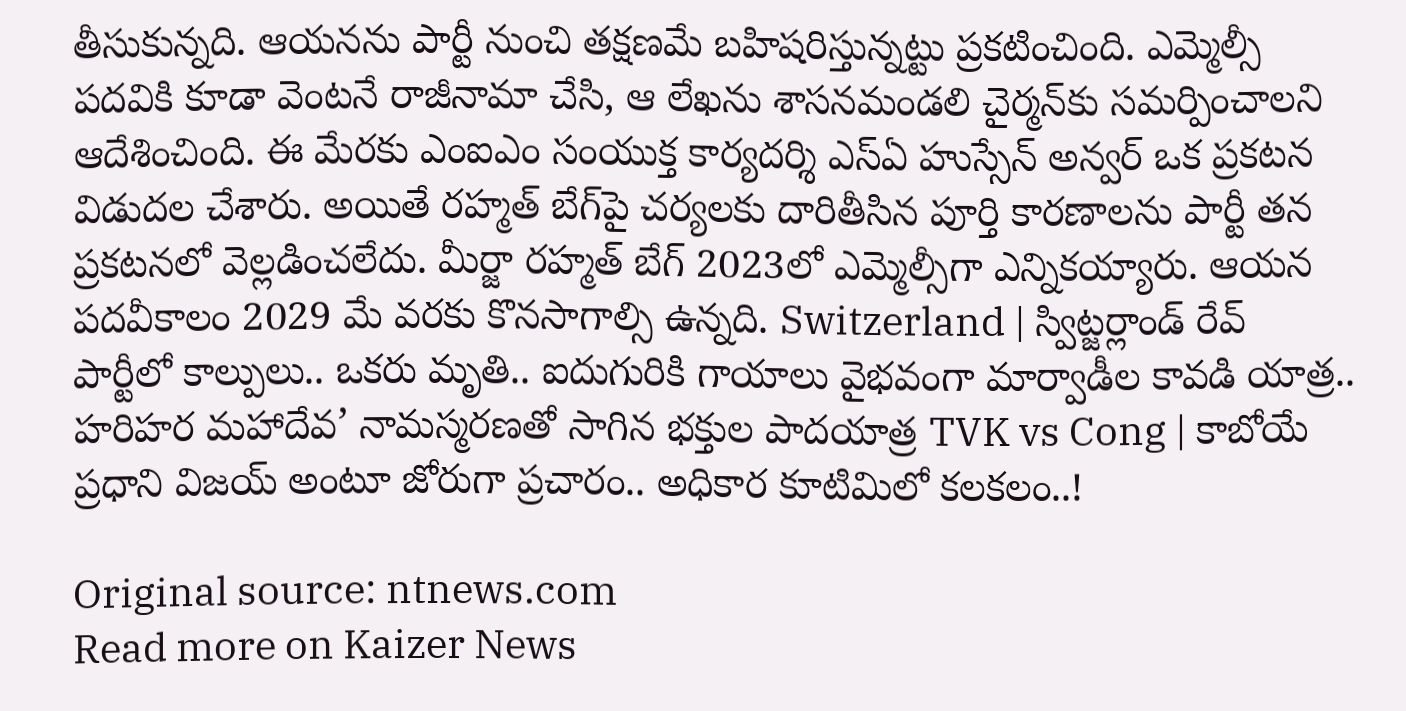తీసుకున్నది. ఆయనను పార్టీ నుంచి తక్షణమే బహిషరిస్తున్నట్టు ప్రకటించింది. ఎమ్మెల్సీ పదవికి కూడా వెంటనే రాజీనామా చేసి, ఆ లేఖను శాసనమండలి చైర్మన్‌కు సమర్పించాలని ఆదేశించింది. ఈ మేరకు ఎంఐఎం సంయుక్త కార్యదర్శి ఎస్‌ఏ హుస్సేన్‌ అన్వర్‌ ఒక ప్రకటన విడుదల చేశారు. అయితే రహ్మత్‌ బేగ్‌పై చర్యలకు దారితీసిన పూర్తి కారణాలను పార్టీ తన ప్రకటనలో వెల్లడించలేదు. మీర్జా రహ్మత్‌ బేగ్‌ 2023లో ఎమ్మెల్సీగా ఎన్నికయ్యారు. ఆయన పదవీకాలం 2029 మే వరకు కొనసాగాల్సి ఉన్నది. Switzerland | స్విట్జర్లాండ్ రేవ్ పార్టీలో కాల్పులు.. ఒకరు మృతి.. ఐదుగురికి గాయాలు వైభవంగా మార్వాడీల కావడి యాత్ర.. హరిహర మహాదేవ’ నామస్మరణతో సాగిన భక్తుల పాదయాత్ర TVK vs Cong | కాబోయే ప్ర‌ధాని విజ‌య్ అంటూ జోరుగా ప్ర‌చారం.. అధికార కూటిమిలో క‌ల‌క‌లం..!

Original source: ntnews.com
Read more on Kaizer News